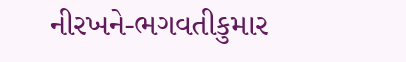નીરખને-ભગવતીકુમાર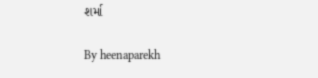શર્મા

By heenaparekh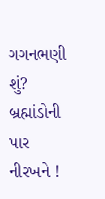ગગનભણી શું? બ્રહ્માંડોની પાર નીરખને !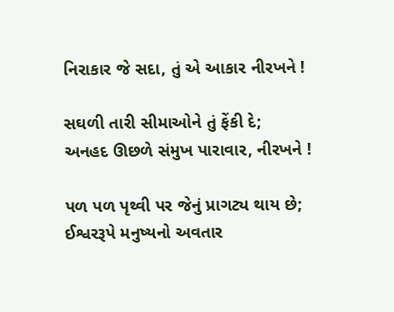નિરાકાર જે સદા, તું એ આકાર નીરખને !

સઘળી તારી સીમાઓને તું ફેંકી દે;
અનહદ ઊછળે સંમુખ પારાવાર, નીરખને !

પળ પળ પૃથ્વી પર જેનું પ્રાગટ્ય થાય છે;
ઈશ્વરરૂપે મનુષ્યનો અવતાર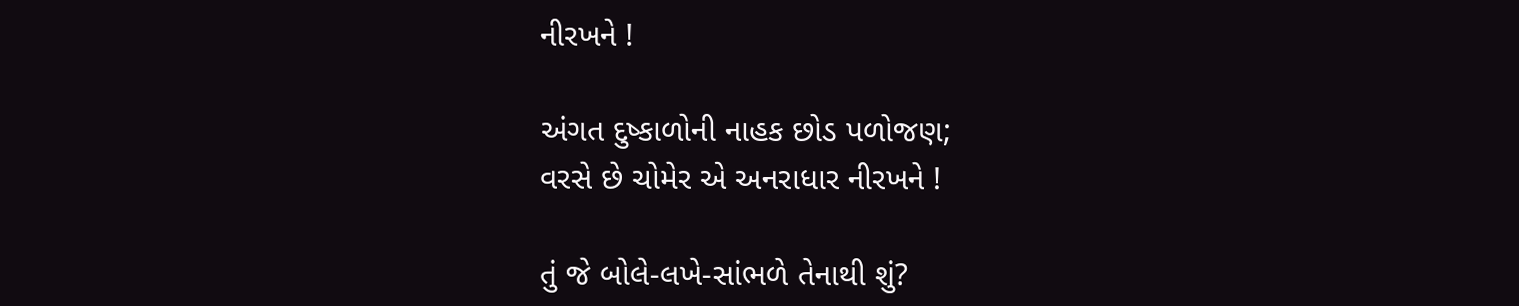નીરખને !

અંગત દુષ્કાળોની નાહક છોડ પળોજણ;
વરસે છે ચોમેર એ અનરાધાર નીરખને !

તું જે બોલે-લખે-સાંભળે તેનાથી શું?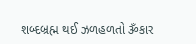શબ્દબ્રહ્મ થઈ ઝળહળતો ૐકાર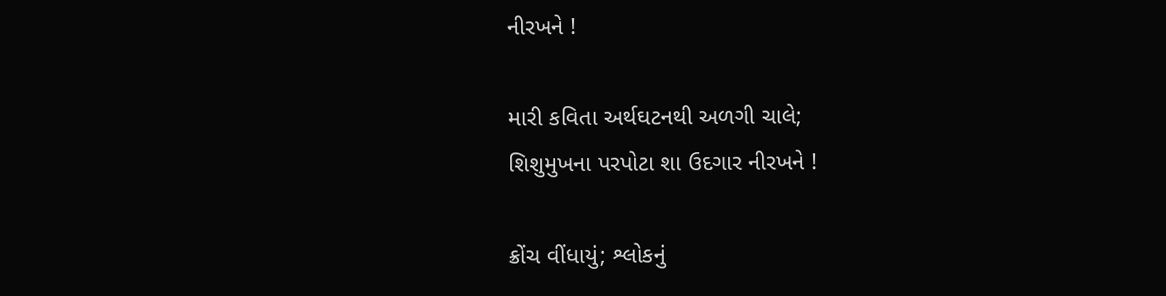નીરખને !

મારી કવિતા અર્થઘટનથી અળગી ચાલે;
શિશુમુખના પરપોટા શા ઉદગાર નીરખને !

ક્રોંચ વીંધાયું; શ્લોકનું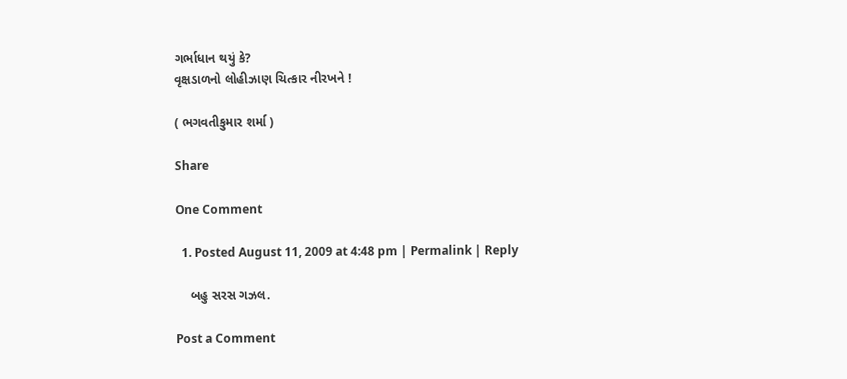ગર્ભાધાન થયું કે?
વૃક્ષડાળનો લોહીઝાણ ચિત્કાર નીરખને !

( ભગવતીકુમાર શર્મા )

Share

One Comment

  1. Posted August 11, 2009 at 4:48 pm | Permalink | Reply

    બહુ સરસ ગઝલ.

Post a Comment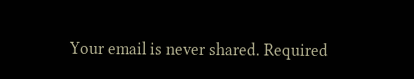Your email is never shared. Required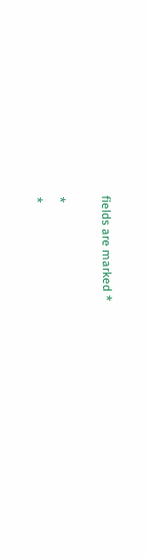fields are marked *

*
*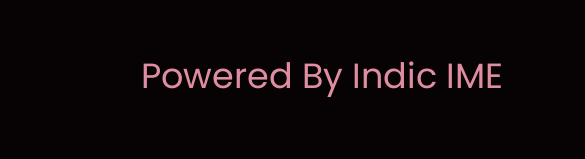Powered By Indic IME